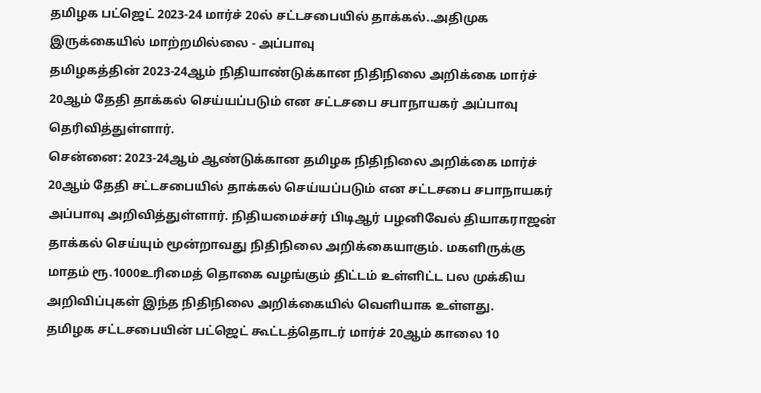தமிழக பட்ஜெட் 2023-24 மார்ச் 20ல் சட்டசபையில் தாக்கல்..அதிமுக இருக்கையில் மாற்றமில்லை - அப்பாவு
தமிழகத்தின் 2023-24ஆம் நிதியாண்டுக்கான நிதிநிலை அறிக்கை மார்ச் 20ஆம் தேதி தாக்கல் செய்யப்படும் என சட்டசபை சபாநாயகர் அப்பாவு தெரிவித்துள்ளார்.
சென்னை: 2023-24ஆம் ஆண்டுக்கான தமிழக நிதிநிலை அறிக்கை மார்ச் 20ஆம் தேதி சட்டசபையில் தாக்கல் செய்யப்படும் என சட்டசபை சபாநாயகர் அப்பாவு அறிவித்துள்ளார். நிதியமைச்சர் பிடிஆர் பழனிவேல் தியாகராஜன் தாக்கல் செய்யும் மூன்றாவது நிதிநிலை அறிக்கையாகும். மகளிருக்கு மாதம் ரூ.1000உரிமைத் தொகை வழங்கும் திட்டம் உள்ளிட்ட பல முக்கிய அறிவிப்புகள் இந்த நிதிநிலை அறிக்கையில் வெளியாக உள்ளது.
தமிழக சட்டசபையின் பட்ஜெட் கூட்டத்தொடர் மார்ச் 20ஆம் காலை 10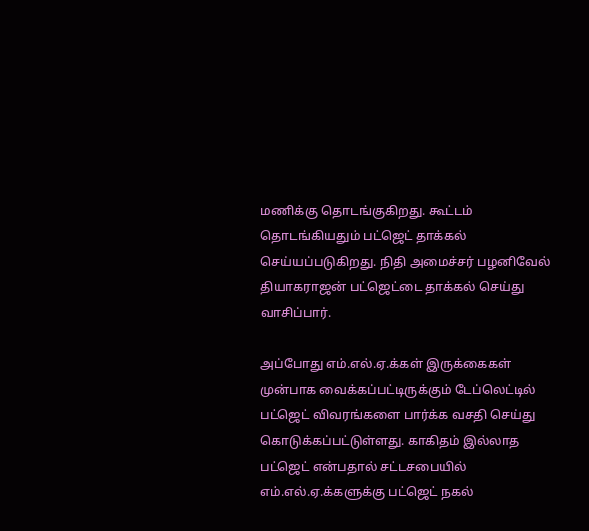மணிக்கு தொடங்குகிறது. கூட்டம் தொடங்கியதும் பட்ஜெட் தாக்கல் செய்யப்படுகிறது. நிதி அமைச்சர் பழனிவேல் தியாகராஜன் பட்ஜெட்டை தாக்கல் செய்து வாசிப்பார்.

அப்போது எம்.எல்.ஏ.க்கள் இருக்கைகள் முன்பாக வைக்கப்பட்டிருக்கும் டேப்லெட்டில் பட்ஜெட் விவரங்களை பார்க்க வசதி செய்து கொடுக்கப்பட்டுள்ளது. காகிதம் இல்லாத பட்ஜெட் என்பதால் சட்டசபையில் எம்.எல்.ஏ.க்களுக்கு பட்ஜெட் நகல்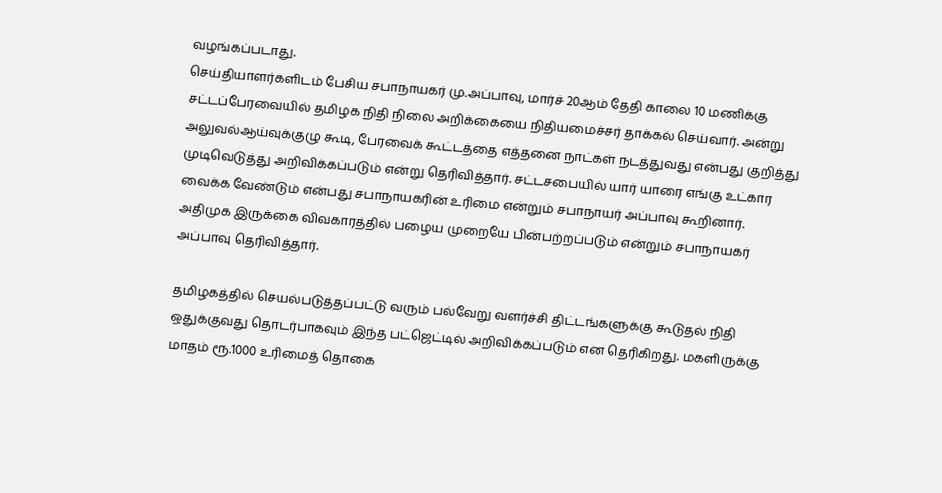வழங்கப்படாது.
செய்தியாளர்களிடம் பேசிய சபாநாயகர் மு.அப்பாவு, மார்ச் 20ஆம் தேதி காலை 10 மணிக்கு சட்டப்பேரவையில் தமிழக நிதி நிலை அறிக்கையை நிதியமைச்சர் தாக்கல் செய்வார். அன்று அலுவல்ஆய்வுக்குழு கூடி, பேரவைக் கூட்டத்தை எத்தனை நாட்கள் நடத்துவது என்பது குறித்து முடிவெடுத்து அறிவிக்கப்படும் என்று தெரிவித்தார். சட்டசபையில் யார் யாரை எங்கு உட்கார வைக்க வேண்டும் என்பது சபாநாயகரின் உரிமை என்றும் சபாநாயர் அப்பாவு கூறினார். அதிமுக இருக்கை விவகாரத்தில் பழைய முறையே பின்பற்றப்படும் என்றும் சபாநாயகர் அப்பாவு தெரிவித்தார்.

தமிழகத்தில் செயல்படுத்தப்பட்டு வரும் பல்வேறு வளர்ச்சி திட்டங்களுக்கு கூடுதல் நிதி ஒதுக்குவது தொடர்பாகவும் இந்த பட்ஜெட்டில் அறிவிக்கப்படும் என தெரிகிறது. மகளிருக்கு மாதம் ரூ.1000 உரிமைத் தொகை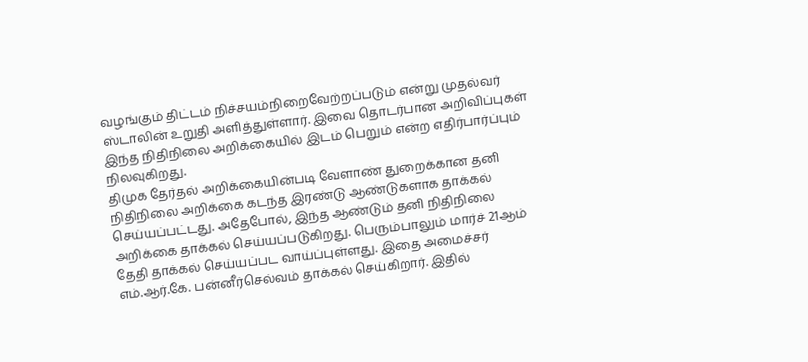வழங்கும் திட்டம் நிச்சயம்நிறைவேற்றப்படும் என்று முதல்வர் ஸ்டாலின் உறுதி அளித்துள்ளார். இவை தொடர்பான அறிவிப்புகள் இந்த நிதிநிலை அறிக்கையில் இடம் பெறும் என்ற எதிர்பார்ப்பும் நிலவுகிறது.
திமுக தேர்தல் அறிக்கையின்படி வேளாண் துறைக்கான தனி நிதிநிலை அறிக்கை கடந்த இரண்டு ஆண்டுகளாக தாக்கல் செய்யப்பட்டது. அதேபோல், இந்த ஆண்டும் தனி நிதிநிலை அறிக்கை தாக்கல் செய்யப்படுகிறது. பெரும்பாலும் மார்ச் 21ஆம் தேதி தாக்கல் செய்யப்பட வாய்ப்புள்ளது. இதை அமைச்சர் எம்.ஆர்.கே. பன்னீர்செல்வம் தாக்கல் செய்கிறார். இதில்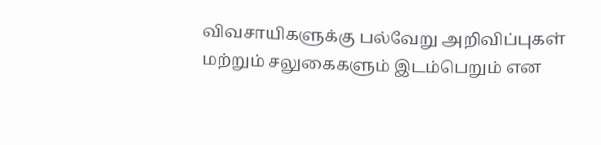விவசாயிகளுக்கு பல்வேறு அறிவிப்புகள் மற்றும் சலுகைகளும் இடம்பெறும் என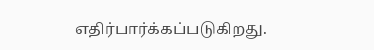எதிர்பார்க்கப்படுகிறது.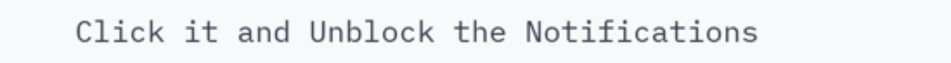Click it and Unblock the Notifications